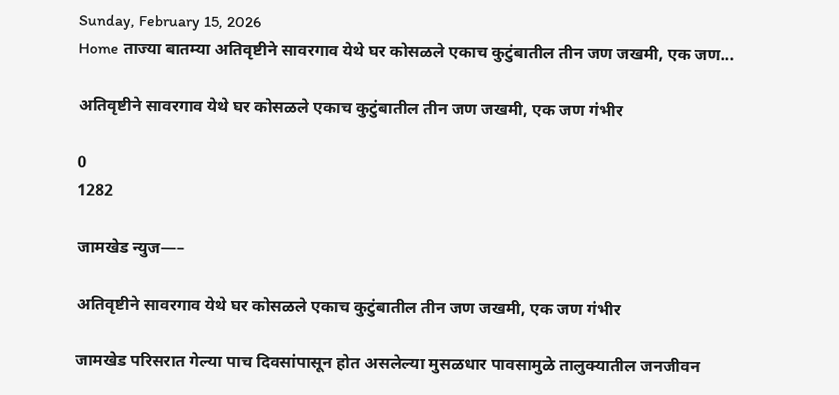Sunday, February 15, 2026
Home ताज्या बातम्या अतिवृष्टीने सावरगाव येथे घर कोसळले एकाच कुटुंबातील तीन जण जखमी, एक जण...

अतिवृष्टीने सावरगाव येथे घर कोसळले एकाच कुटुंबातील तीन जण जखमी, एक जण गंभीर

0
1282

जामखेड न्युज—–

अतिवृष्टीने सावरगाव येथे घर कोसळले एकाच कुटुंबातील तीन जण जखमी, एक जण गंभीर

जामखेड परिसरात गेल्या पाच दिवसांपासून होत असलेल्या मुसळधार पावसामुळे तालुक्यातील जनजीवन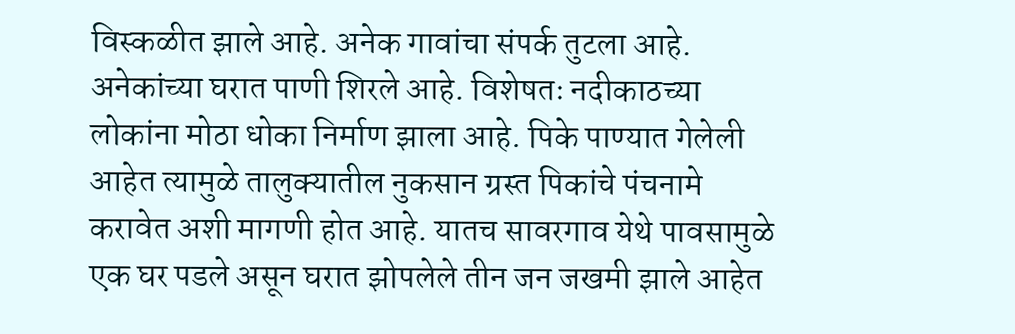विस्कळीत झाले आहे. अनेक गावांचा संपर्क तुटला आहे. अनेकांच्या घरात पाणी शिरले आहे. विशेषतः नदीकाठच्या लोकांना मोठा धोका निर्माण झाला आहे. पिके पाण्यात गेलेली आहेत त्यामुळे तालुक्यातील नुकसान ग्रस्त पिकांचे पंचनामे करावेत अशी मागणी होत आहे. यातच सावरगाव येथे पावसामुळे एक घर पडले असून घरात झोपलेले तीन जन जखमी झाले आहेत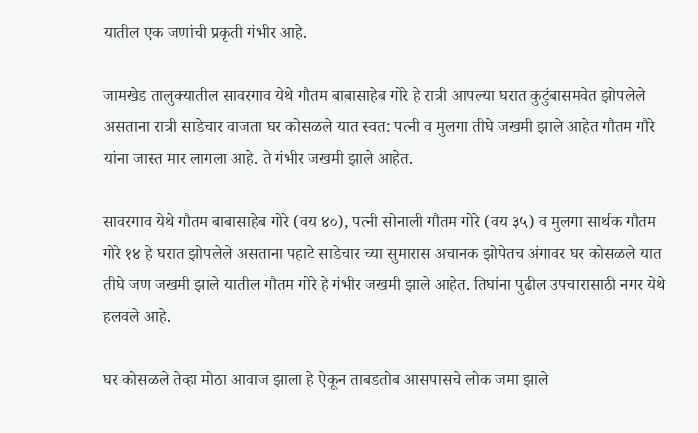यातील एक जणांची प्रकृती गंभीर आहे.

जामखेड तालुक्यातील सावरगाव येथे गौतम बाबासाहेब गोरे हे रात्री आपल्या घरात कुटुंबासमवेत झोपलेले असताना रात्री साडेचार वाजता घर कोसळले यात स्वत: पत्नी व मुलगा तीघे जखमी झाले आहेत गौतम गौरे यांना जास्त मार लागला आहे. ते गंभीर जखमी झाले आहेत.

सावरगाव येथे गौतम बाबासाहेब गोरे (वय ४०), पत्नी सोनाली गौतम गोरे (वय ३५) व मुलगा सार्थक गौतम गोरे १४ हे घरात झोपलेले असताना पहाटे साडेचार च्या सुमारास अचानक झोपेतच अंगावर घर कोसळले यात तीघे जण जखमी झाले यातील गौतम गोरे हे गंभीर जखमी झाले आहेत. तिघांना पुढील उपचारासाठी नगर येथे हलवले आहे.

घर कोसळले तेव्हा मोठा आवाज झाला हे ऐकून ताबडतोब आसपासचे लोक जमा झाले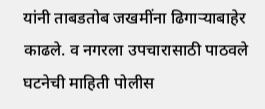यांनी ताबडतोब जखमींना ढिगाऱ्याबाहेर काढले. व नगरला उपचारासाठी पाठवले घटनेची माहिती पोलीस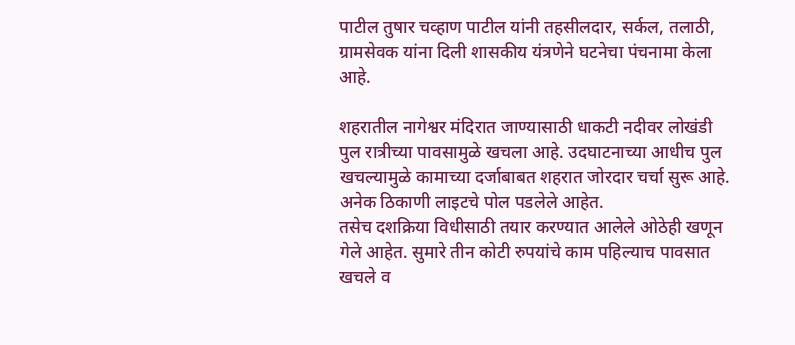पाटील तुषार चव्हाण पाटील यांनी तहसीलदार, सर्कल, तलाठी, ग्रामसेवक यांना दिली शासकीय यंत्रणेने घटनेचा पंचनामा केला आहे.

शहरातील नागेश्वर मंदिरात जाण्यासाठी धाकटी नदीवर लोखंडी पुल रात्रीच्या पावसामुळे खचला आहे. उदघाटनाच्या आधीच पुल खचल्यामुळे कामाच्या दर्जाबाबत शहरात जोरदार चर्चा सुरू आहे. अनेक ठिकाणी लाइटचे पोल पडलेले आहेत.
तसेच दशक्रिया विधीसाठी तयार करण्यात आलेले ओठेही खणून गेले आहेत. सुमारे तीन कोटी रुपयांचे काम पहिल्याच पावसात खचले व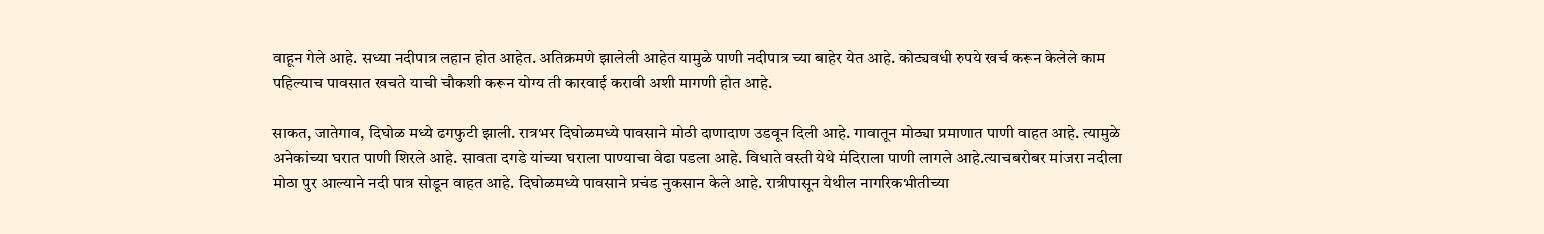वाहून गेले आहे. सध्या नदीपात्र लहान होत आहेत. अतिक्रमणे झालेली आहेत यामुळे पाणी नदीपात्र च्या बाहेर येत आहे. कोट्यवधी रुपये खर्च करून केलेले काम पहिल्याच पावसात खचते याची चौकशी करून योग्य ती कारवाई करावी अशी मागणी होत आहे.

साकत, जातेगाव, दिघोळ मध्ये ढगफुटी झाली. रात्रभर दिघोळमध्ये पावसाने मोठी दाणादाण उडवून दिली आहे. गावातून मोठ्या प्रमाणात पाणी वाहत आहे. त्यामुळे अनेकांच्या घरात पाणी शिरले आहे. सावता दगडे यांच्या घराला पाण्याचा वेढा पडला आहे. विधाते वस्ती येथे मंदिराला पाणी लागले आहे.त्याचबरोबर मांजरा नदीला मोठा पुर आल्याने नदी पात्र सोडून वाहत आहे. दिघोळमध्ये पावसाने प्रचंड नुकसान केले आहे. रात्रीपासून येथील नागरिकभीतीच्या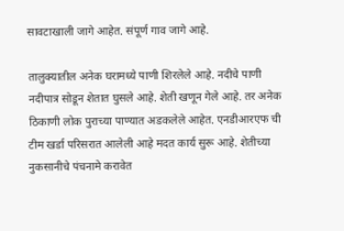सावटाखाली जागे आहेत. संपूर्ण गाव जागे आहे.

तालुक्यातील अनेक घरामध्ये पाणी शिरलेले आहे. नदीचे पाणी नदीपात्र सोडून शेतात घुसले आहे. शेती खणून गेले आहे. तर अनेक ठिकाणी लोक पुराच्या पाण्यात अडकलेले आहेत. एनडीआरएफ ची टीम खर्डा परिसरात आलेली आहे मदत कार्य सुरू आहे. शेतीच्या नुकसानीचे पंचनामे करावेत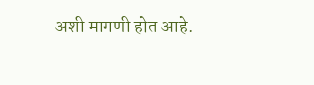अशी मागणी होत आहे.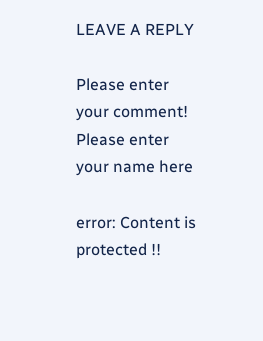LEAVE A REPLY

Please enter your comment!
Please enter your name here

error: Content is protected !!